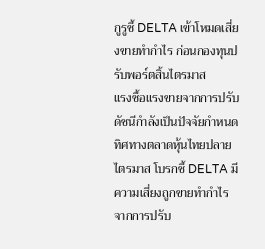กูรูชี้ DELTA เข้าโหมดเสี่ยงขายทำกำไร ก่อนกองทุนปรับพอร์ตสิ้นไตรมาส
แรงซื้อแรงขายจากการปรับดัชนีกำลังเป็นปัจจัยกำหนดทิศทางตลาดหุ้นไทยปลายไตรมาส โบรกชี้ DELTA มีความเสี่ยงถูกขายทำกำไรจากการปรับ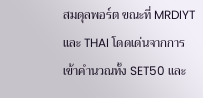สมดุลพอร์ต ขณะที่ MRDIYT และ THAI โดดเด่นจากการเข้าคำนวณทั้ง SET50 และ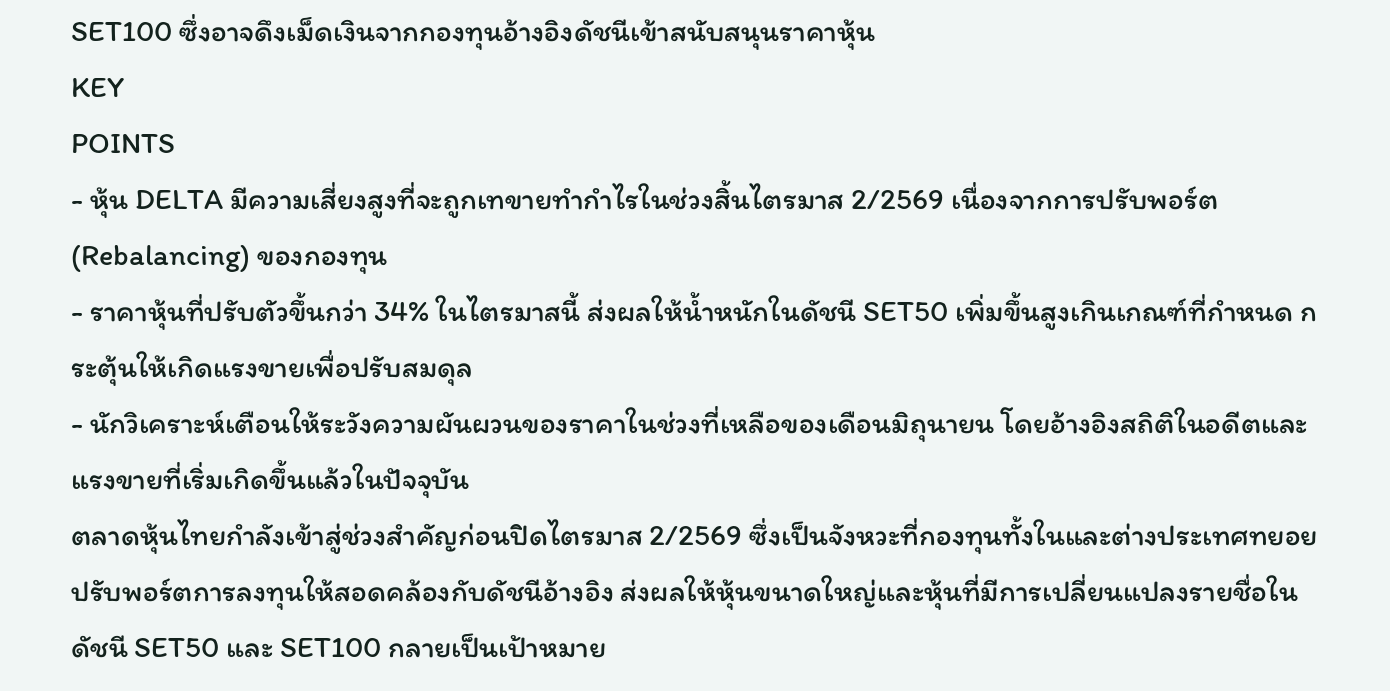SET100 ซึ่งอาจดึงเม็ดเงินจากกองทุนอ้างอิงดัชนีเข้าสนับสนุนราคาหุ้น
KEY
POINTS
- หุ้น DELTA มีความเสี่ยงสูงที่จะถูกเทขายทำกำไรในช่วงสิ้นไตรมาส 2/2569 เนื่องจากการปรับพอร์ต (Rebalancing) ของกองทุน
- ราคาหุ้นที่ปรับตัวขึ้นกว่า 34% ในไตรมาสนี้ ส่งผลให้น้ำหนักในดัชนี SET50 เพิ่มขึ้นสูงเกินเกณฑ์ที่กำหนด กระตุ้นให้เกิดแรงขายเพื่อปรับสมดุล
- นักวิเคราะห์เตือนให้ระวังความผันผวนของราคาในช่วงที่เหลือของเดือนมิถุนายน โดยอ้างอิงสถิติในอดีตและแรงขายที่เริ่มเกิดขึ้นแล้วในปัจจุบัน
ตลาดหุ้นไทยกำลังเข้าสู่ช่วงสำคัญก่อนปิดไตรมาส 2/2569 ซึ่งเป็นจังหวะที่กองทุนทั้งในและต่างประเทศทยอยปรับพอร์ตการลงทุนให้สอดคล้องกับดัชนีอ้างอิง ส่งผลให้หุ้นขนาดใหญ่และหุ้นที่มีการเปลี่ยนแปลงรายชื่อในดัชนี SET50 และ SET100 กลายเป็นเป้าหมาย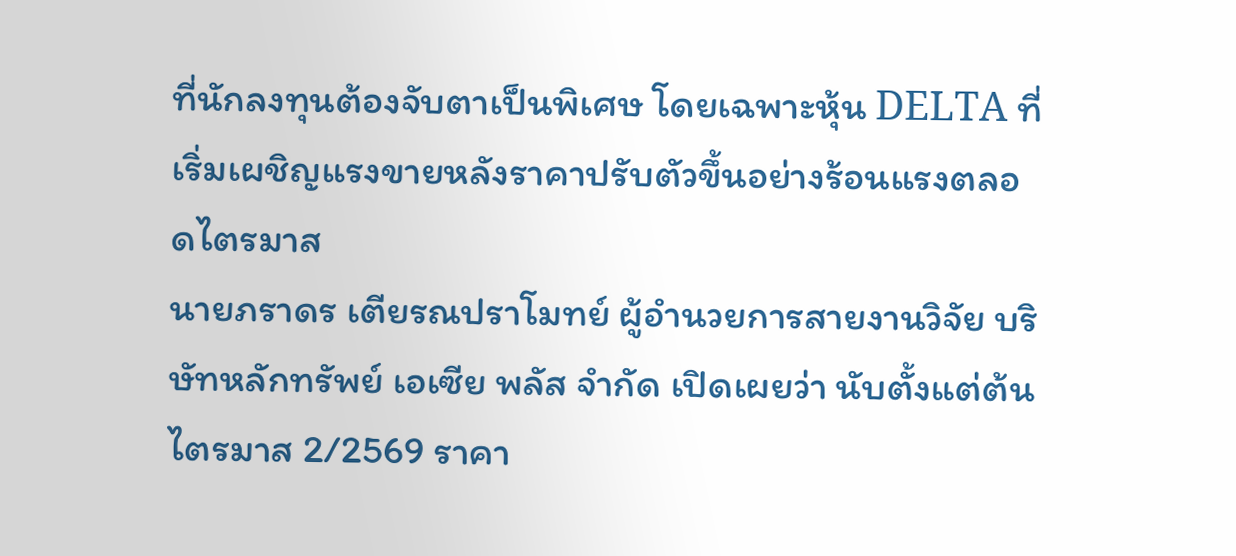ที่นักลงทุนต้องจับตาเป็นพิเศษ โดยเฉพาะหุ้น DELTA ที่เริ่มเผชิญแรงขายหลังราคาปรับตัวขึ้นอย่างร้อนแรงตลอดไตรมาส
นายภราดร เตียรณปราโมทย์ ผู้อำนวยการสายงานวิจัย บริษัทหลักทรัพย์ เอเซีย พลัส จำกัด เปิดเผยว่า นับตั้งแต่ต้นไตรมาส 2/2569 ราคา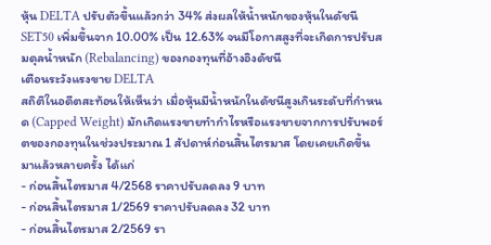หุ้น DELTA ปรับตัวขึ้นแล้วกว่า 34% ส่งผลให้น้ำหนักของหุ้นในดัชนี SET50 เพิ่มขึ้นจาก 10.00% เป็น 12.63% จนมีโอกาสสูงที่จะเกิดการปรับสมดุลน้ำหนัก (Rebalancing) ของกองทุนที่อ้างอิงดัชนี
เตือนระวังแรงขาย DELTA
สถิติในอดีตสะท้อนให้เห็นว่า เมื่อหุ้นมีน้ำหนักในดัชนีสูงเกินระดับที่กำหนด (Capped Weight) มักเกิดแรงขายทำกำไรหรือแรงขายจากการปรับพอร์ตของกองทุนในช่วงประมาณ 1 สัปดาห์ก่อนสิ้นไตรมาส โดยเคยเกิดขึ้นมาแล้วหลายครั้ง ได้แก่
- ก่อนสิ้นไตรมาส 4/2568 ราคาปรับลดลง 9 บาท
- ก่อนสิ้นไตรมาส 1/2569 ราคาปรับลดลง 32 บาท
- ก่อนสิ้นไตรมาส 2/2569 รา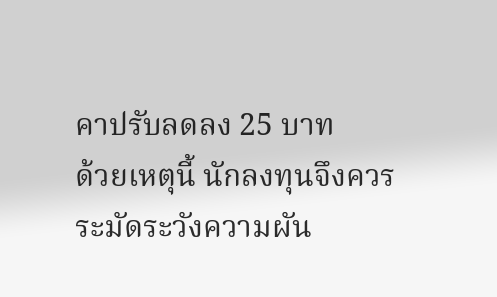คาปรับลดลง 25 บาท
ด้วยเหตุนี้ นักลงทุนจึงควรระมัดระวังความผัน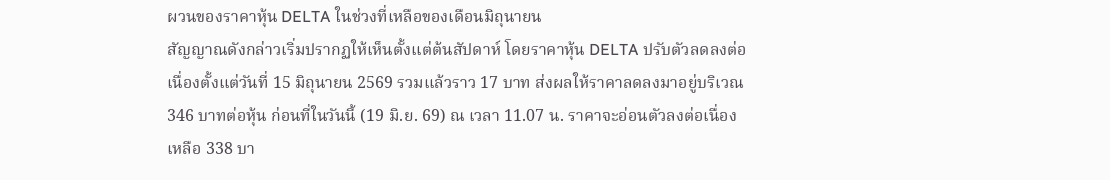ผวนของราคาหุ้น DELTA ในช่วงที่เหลือของเดือนมิถุนายน
สัญญาณดังกล่าวเริ่มปรากฏให้เห็นตั้งแต่ต้นสัปดาห์ โดยราคาหุ้น DELTA ปรับตัวลดลงต่อเนื่องตั้งแต่วันที่ 15 มิถุนายน 2569 รวมแล้วราว 17 บาท ส่งผลให้ราคาลดลงมาอยู่บริเวณ 346 บาทต่อหุ้น ก่อนที่ในวันนี้ (19 มิ.ย. 69) ณ เวลา 11.07 น. ราคาจะอ่อนตัวลงต่อเนื่องเหลือ 338 บา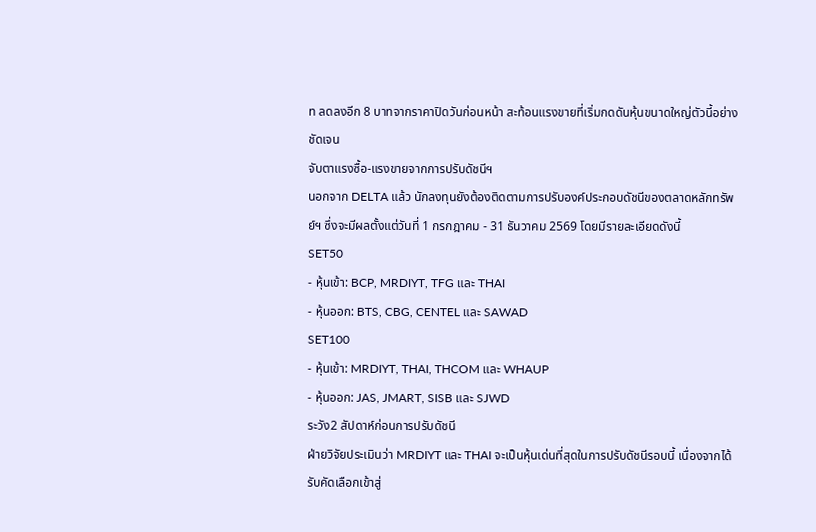ท ลดลงอีก 8 บาทจากราคาปิดวันก่อนหน้า สะท้อนแรงขายที่เริ่มกดดันหุ้นขนาดใหญ่ตัวนี้อย่างชัดเจน
จับตาแรงซื้อ-แรงขายจากการปรับดัชนีฯ
นอกจาก DELTA แล้ว นักลงทุนยังต้องติดตามการปรับองค์ประกอบดัชนีของตลาดหลักทรัพย์ฯ ซึ่งจะมีผลตั้งแต่วันที่ 1 กรกฎาคม - 31 ธันวาคม 2569 โดยมีรายละเอียดดังนี้
SET50
- หุ้นเข้า: BCP, MRDIYT, TFG และ THAI
- หุ้นออก: BTS, CBG, CENTEL และ SAWAD
SET100
- หุ้นเข้า: MRDIYT, THAI, THCOM และ WHAUP
- หุ้นออก: JAS, JMART, SISB และ SJWD
ระวัง2 สัปดาห์ก่อนการปรับดัชนี
ฝ่ายวิจัยประเมินว่า MRDIYT และ THAI จะเป็นหุ้นเด่นที่สุดในการปรับดัชนีรอบนี้ เนื่องจากได้รับคัดเลือกเข้าสู่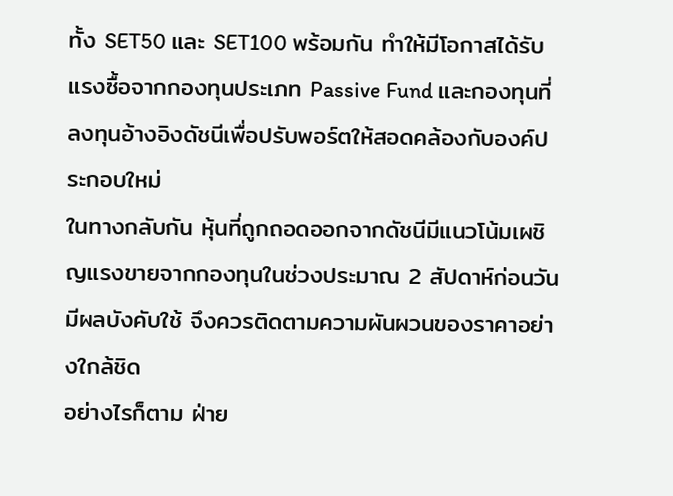ทั้ง SET50 และ SET100 พร้อมกัน ทำให้มีโอกาสได้รับแรงซื้อจากกองทุนประเภท Passive Fund และกองทุนที่ลงทุนอ้างอิงดัชนีเพื่อปรับพอร์ตให้สอดคล้องกับองค์ประกอบใหม่
ในทางกลับกัน หุ้นที่ถูกถอดออกจากดัชนีมีแนวโน้มเผชิญแรงขายจากกองทุนในช่วงประมาณ 2 สัปดาห์ก่อนวันมีผลบังคับใช้ จึงควรติดตามความผันผวนของราคาอย่างใกล้ชิด
อย่างไรก็ตาม ฝ่าย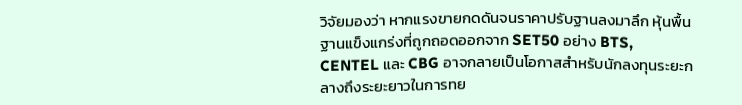วิจัยมองว่า หากแรงขายกดดันจนราคาปรับฐานลงมาลึก หุ้นพื้นฐานแข็งแกร่งที่ถูกถอดออกจาก SET50 อย่าง BTS, CENTEL และ CBG อาจกลายเป็นโอกาสสำหรับนักลงทุนระยะกลางถึงระยะยาวในการทย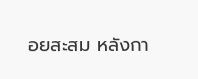อยสะสม หลังกา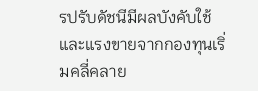รปรับดัชนีมีผลบังคับใช้และแรงขายจากกองทุนเริ่มคลี่คลาย